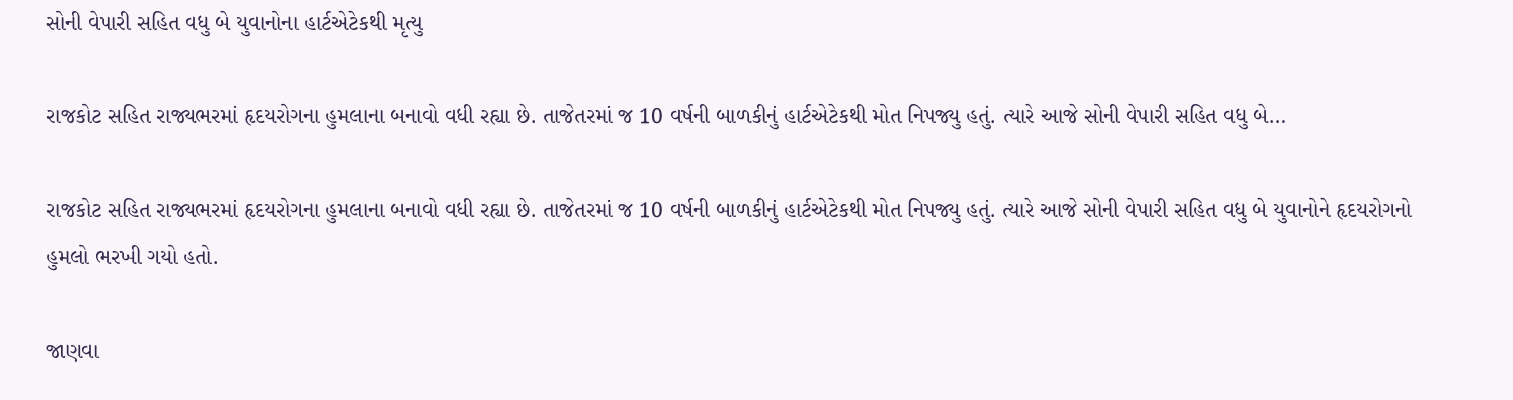સોની વેપારી સહિત વધુ બે યુવાનોના હાર્ટએટેકથી મૃત્યુ

રાજકોટ સહિત રાજ્યભરમાં હૃદયરોગના હુમલાના બનાવો વધી રહ્યા છે. તાજેતરમાં જ 10 વર્ષની બાળકીનું હાર્ટએટેકથી મોત નિપજ્યુ હતું. ત્યારે આજે સોની વેપારી સહિત વધુ બે…

રાજકોટ સહિત રાજ્યભરમાં હૃદયરોગના હુમલાના બનાવો વધી રહ્યા છે. તાજેતરમાં જ 10 વર્ષની બાળકીનું હાર્ટએટેકથી મોત નિપજ્યુ હતું. ત્યારે આજે સોની વેપારી સહિત વધુ બે યુવાનોને હૃદયરોગનો હુમલો ભરખી ગયો હતો.

જાણવા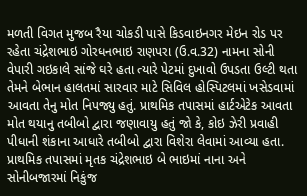મળતી વિગત મુજબ રૈયા ચોકડી પાસે કિડવાઇનગર મેઇન રોડ પર રહેતા ચંદ્રેશભાઇ ગોરધનભાઇ રાણપરા (ઉ.વ.32) નામના સોની વેપારી ગઇકાલે સાંજે ઘરે હતા ત્યારે પેટમાં દુખાવો ઉપડતા ઉલ્ટી થતા તેમને બેભાન હાલતમાં સારવાર માટે સિવિલ હોસ્પિટલમાં ખસેડવામાં આવતા તેનુ મોત નિપજ્યુ હતું. પ્રાથમિક તપાસમાં હાર્ટએટેક આવતા મોત થયાનુ તબીબો દ્વારા જણાવાયુ હતું જો કે, કોઇ ઝેરી પ્રવાહી પીધાની શંકાના આધારે તબીબો દ્વારા વિશેરા લેવામાં આવ્યા હતા. પ્રાથમિક તપાસમાં મૃતક ચંદ્રેશભાઇ બે ભાઇમાં નાના અને સોનીબજારમાં નિકુંજ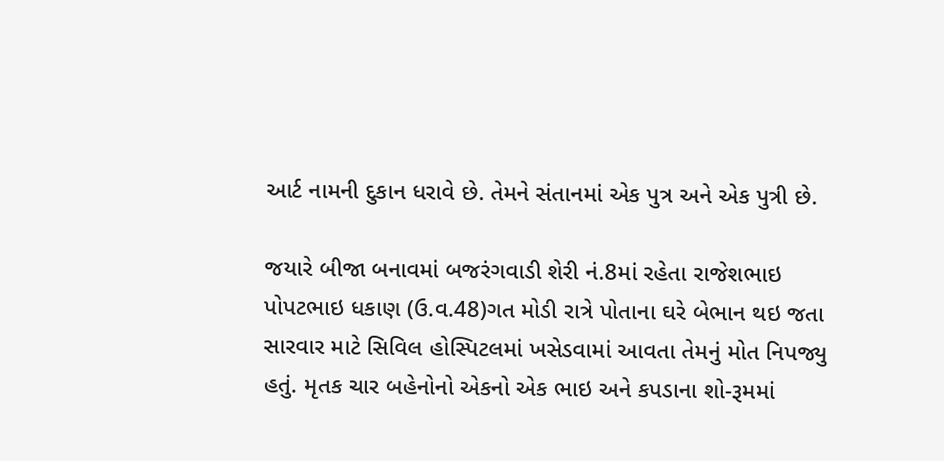આર્ટ નામની દુકાન ધરાવે છે. તેમને સંતાનમાં એક પુત્ર અને એક પુત્રી છે.

જયારે બીજા બનાવમાં બજરંગવાડી શેરી નં.8માં રહેતા રાજેશભાઇ પોપટભાઇ ધકાણ (ઉ.વ.48)ગત મોડી રાત્રે પોતાના ઘરે બેભાન થઇ જતા સારવાર માટે સિવિલ હોસ્પિટલમાં ખસેડવામાં આવતા તેમનું મોત નિપજ્યુ હતું. મૃતક ચાર બહેનોનો એકનો એક ભાઇ અને કપડાના શો-રૂમમાં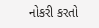નોકરી કરતો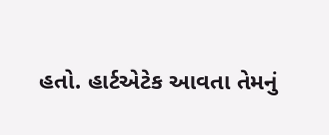હતો. હાર્ટએટેક આવતા તેમનું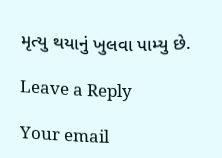મૃત્યુ થયાનું ખુલવા પામ્યુ છે.

Leave a Reply

Your email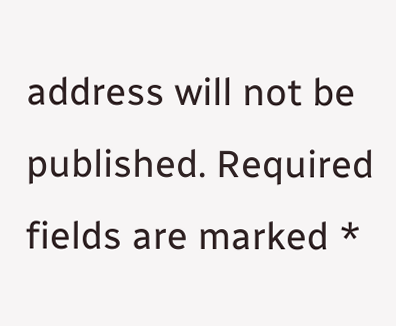address will not be published. Required fields are marked *